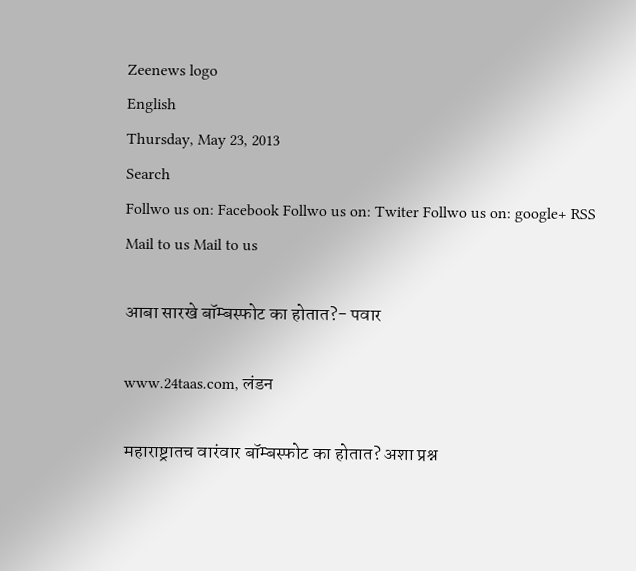Zeenews logo
English
Thursday, May 23, 2013
Search
Follwo us on: Facebook Follwo us on: Twiter Follwo us on: google+ RSS Mail to us Mail to us

आबा सारखे बॉम्बस्फोट का होतात?- पवार

www.24taas.com, लंडन

महाराष्ट्रातच वारंवार बॉम्बस्फोट का होतात? अशा प्रश्न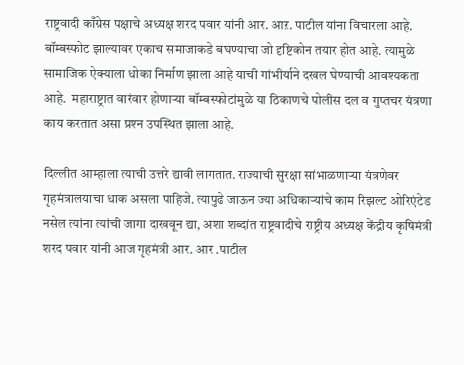राष्ट्रवादी काँग्रेस पक्षाचे अध्यक्ष शरद पवार यांनी आर. आऱ. पाटील यांना विचारला आहे. बॉम्बस्फोट झाल्यावर एकाच समाजाकडे बघण्याचा जो दृष्टिकोन तयार होत आहे. त्यामुळे सामाजिक ऐक्याला धोका निर्माण झाला आहे याची गांभीर्याने दखल घेण्याची आवश्यकता आहे.  महाराष्ट्रात वारंवार होणार्‍या बॉम्बस्फोटांमुळे या ठिकाणचे पोलीस दल व गुप्तचर यंत्रणा काय करतात असा प्रश्‍न उपस्थित झाला आहे.

दिल्लीत आम्हाला त्याची उत्तरे द्यावी लागतात. राज्याची सुरक्षा सांभाळणार्‍या यंत्रणेवर गृहमंत्रालयाचा धाक असला पाहिजे. त्यापुढे जाऊन ज्या अधिकार्‍यांचे काम रिझल्ट ओरिएंटेड नसेल त्यांना त्यांची जागा दाखवून द्या, अशा शब्दांत राष्ट्रवादीचे राष्ट्रीय अध्यक्ष केंद्रीय कृषिमंत्री शरद पवार यांनी आज गृहमंत्री आर. आर .पाटील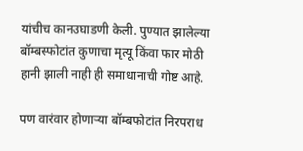यांचीच कानउघाडणी केली. पुण्यात झालेल्या बॉम्बस्फोटांत कुणाचा मृत्यू किंवा फार मोठी हानी झाली नाही ही समाधानाची गोष्ट आहे.

पण वारंवार होणार्‍या बॉम्बफोटांत निरपराध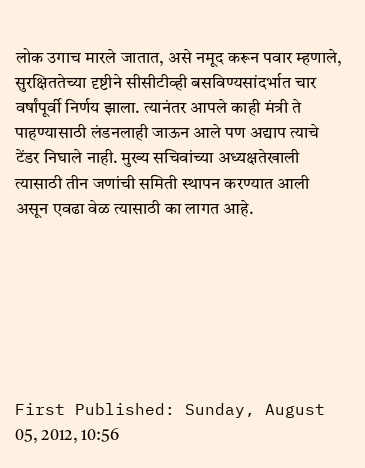लोक उगाच मारले जातात, असे नमूद करून पवार म्हणाले, सुरक्षिततेच्या दृष्टीने सीसीटीव्ही बसविण्यसांदर्भात चार वर्षांपूर्वी निर्णय झाला. त्यानंतर आपले काही मंत्री ते पाहण्यासाठी लंडनलाही जाऊन आले पण अद्याप त्याचे टेंडर निघाले नाही. मुख्य सचिवांच्या अध्यक्षतेखाली त्यासाठी तीन जणांची समिती स्थापन करण्यात आली असून एवढा वेळ त्यासाठी का लागत आहे.







First Published: Sunday, August 05, 2012, 10:56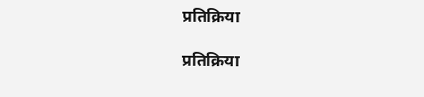प्रतिक्रिया

प्रतिक्रिया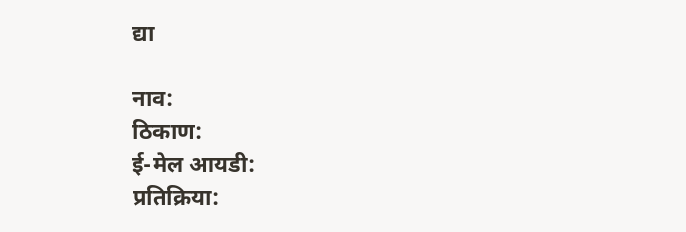द्या

नाव:
ठिकाण:
ई-मेल आयडी:
प्रतिक्रिया: